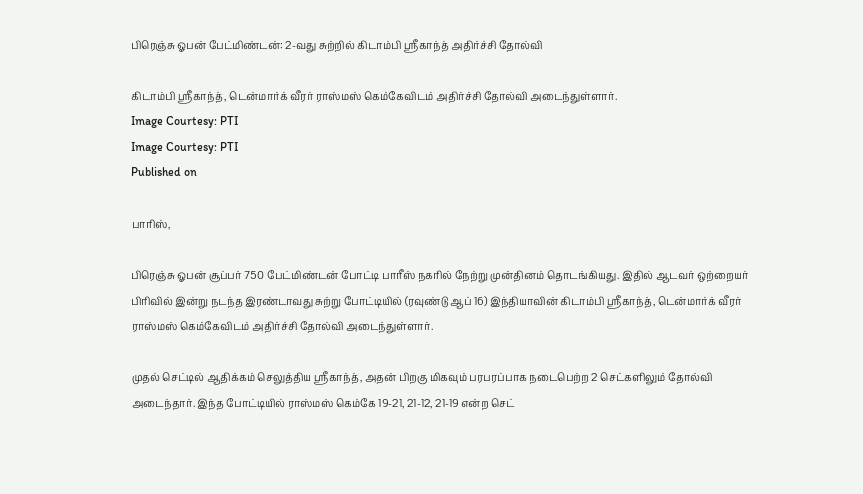பிரெஞ்சு ஓபன் பேட்மிண்டன்: 2-வது சுற்றில் கிடாம்பி ஸ்ரீகாந்த் அதிர்ச்சி தோல்வி

கிடாம்பி ஸ்ரீகாந்த், டென்மார்க் வீரர் ராஸ்மஸ் கெம்கேவிடம் அதிர்ச்சி தோல்வி அடைந்துள்ளார்.
Image Courtesy: PTI
Image Courtesy: PTI
Published on

பாரிஸ்,

பிரெஞ்சு ஓபன் சூப்பர் 750 பேட்மிண்டன் போட்டி பாரீஸ் நகரில் நேற்று முன்தினம் தொடங்கியது. இதில் ஆடவர் ஒற்றையர் பிரிவில் இன்று நடந்த இரண்டாவது சுற்று போட்டியில் (ரவுண்டு ஆப் 16) இந்தியாவின் கிடாம்பி ஸ்ரீகாந்த், டென்மார்க் வீரர் ராஸ்மஸ் கெம்கேவிடம் அதிர்ச்சி தோல்வி அடைந்துள்ளார்.

முதல் செட்டில் ஆதிக்கம் செலுத்திய ஸ்ரீகாந்த், அதன் பிறகு மிகவும் பரபரப்பாக நடைபெற்ற 2 செட்களிலும் தோல்வி அடைந்தார். இந்த போட்டியில் ராஸ்மஸ் கெம்கே 19-21, 21-12, 21-19 என்ற செட்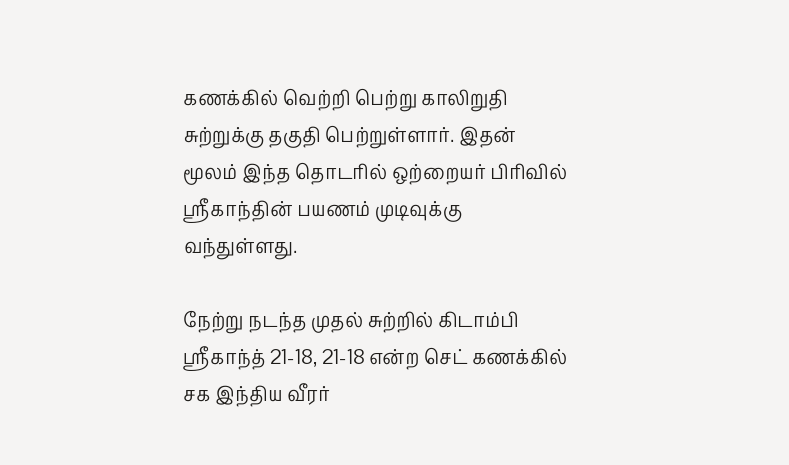கணக்கில் வெற்றி பெற்று காலிறுதி சுற்றுக்கு தகுதி பெற்றுள்ளார். இதன் மூலம் இந்த தொடரில் ஒற்றையர் பிரிவில் ஸ்ரீகாந்தின் பயணம் முடிவுக்கு வந்துள்ளது.

நேற்று நடந்த முதல் சுற்றில் கிடாம்பி ஸ்ரீகாந்த் 21-18, 21-18 என்ற செட் கணக்கில் சக இந்திய வீரர்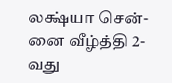லக்ஷ்யா சென்-னை வீழ்த்தி 2-வது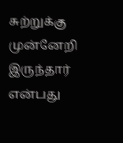சுற்றுக்கு முன்னேறி இருந்தார் என்பது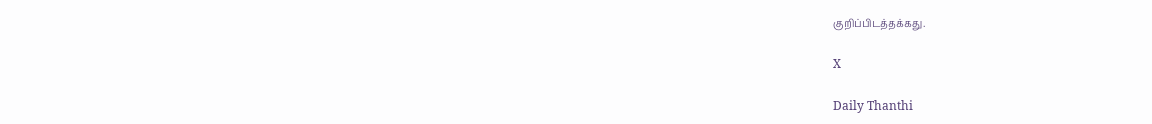குறிப்பிடத்தக்கது.

X

Daily Thanthi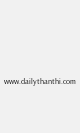www.dailythanthi.com